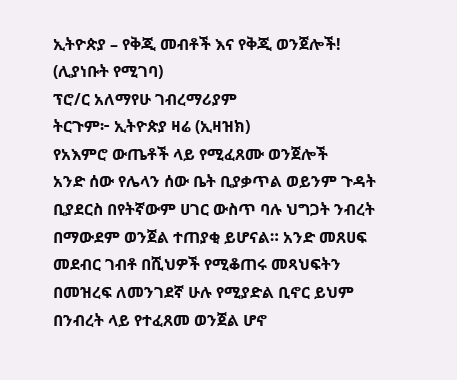ኢትዮጵያ – የቅጂ መብቶች እና የቅጂ ወንጀሎች! (ሊያነቡት የሚገባ)
ፕሮ/ር አለማየሁ ገብረማሪያም
ትርጉም፦ ኢትዮጵያ ዛሬ (ኢዛዝክ)
የአእምሮ ውጤቶች ላይ የሚፈጸሙ ወንጀሎች
አንድ ሰው የሌላን ሰው ቤት ቢያቃጥል ወይንም ጉዳት ቢያደርስ በየትኛውም ሀገር ውስጥ ባሉ ህግጋት ንብረት በማውደም ወንጀል ተጠያቂ ይሆናል። አንድ መጸሀፍ መደብር ገብቶ በሺህዎች የሚቆጠሩ መጻህፍትን በመዝረፍ ለመንገደኛ ሁሉ የሚያድል ቢኖር ይህም በንብረት ላይ የተፈጸመ ወንጀል ሆኖ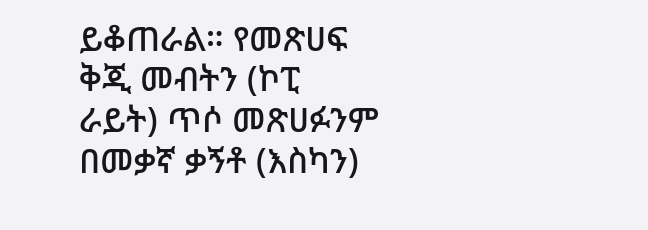ይቆጠራል። የመጽሀፍ ቅጂ መብትን (ኮፒ ራይት) ጥሶ መጽሀፉንም በመቃኛ ቃኝቶ (እስካን)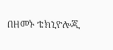በዘመኑ ቴክኒዮሎጂ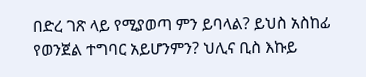በድረ ገጽ ላይ የሚያወጣ ምን ይባላል? ይህስ አስከፊ የወንጀል ተግባር አይሆንምን? ህሊና ቢስ እኩይ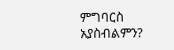ምግባርስ አያስብልምን?